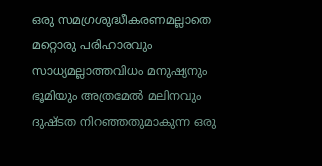ഒരു സമഗ്രശുദ്ധീകരണമല്ലാതെ മറ്റൊരു പരിഹാരവും സാധ്യമല്ലാത്തവിധം മനുഷ്യനും ഭൂമിയും അത്രമേൽ മലിനവും ദുഷ്ടത നിറഞ്ഞതുമാകുന്ന ഒരു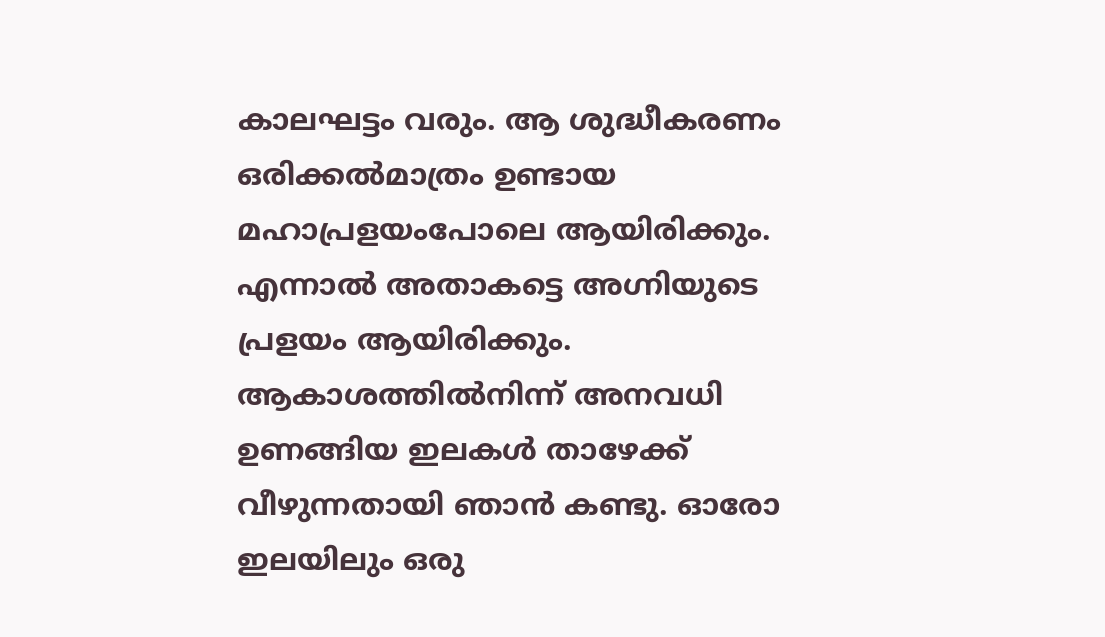കാലഘട്ടം വരും. ആ ശുദ്ധീകരണം ഒരിക്കൽമാത്രം ഉണ്ടായ മഹാപ്രളയംപോലെ ആയിരിക്കും. എന്നാൽ അതാകട്ടെ അഗ്നിയുടെ പ്രളയം ആയിരിക്കും. ആകാശത്തിൽനിന്ന് അനവധി ഉണങ്ങിയ ഇലകൾ താഴേക്ക് വീഴുന്നതായി ഞാൻ കണ്ടു. ഓരോ ഇലയിലും ഒരു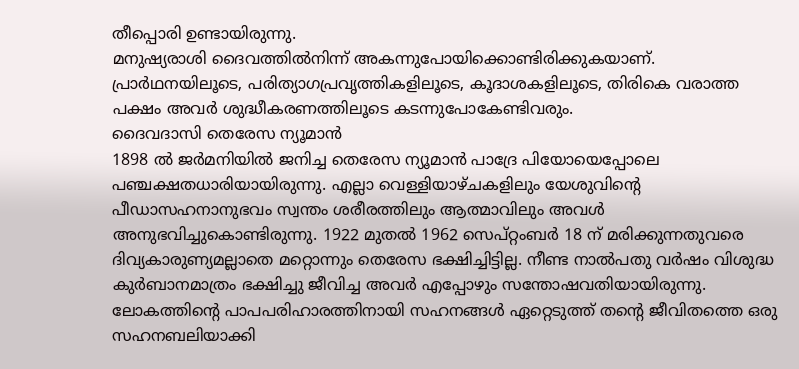തീപ്പൊരി ഉണ്ടായിരുന്നു.
മനുഷ്യരാശി ദൈവത്തിൽനിന്ന് അകന്നുപോയിക്കൊണ്ടിരിക്കുകയാണ്. പ്രാർഥനയിലൂടെ, പരിത്യാഗപ്രവൃത്തികളിലൂടെ, കൂദാശകളിലൂടെ, തിരികെ വരാത്ത പക്ഷം അവർ ശുദ്ധീകരണത്തിലൂടെ കടന്നുപോകേണ്ടിവരും.
ദൈവദാസി തെരേസ ന്യൂമാൻ
1898 ൽ ജർമനിയിൽ ജനിച്ച തെരേസ ന്യൂമാൻ പാദ്രേ പിയോയെപ്പോലെ പഞ്ചക്ഷതധാരിയായിരുന്നു. എല്ലാ വെള്ളിയാഴ്ചകളിലും യേശുവിന്റെ പീഡാസഹനാനുഭവം സ്വന്തം ശരീരത്തിലും ആത്മാവിലും അവൾ അനുഭവിച്ചുകൊണ്ടിരുന്നു. 1922 മുതൽ 1962 സെപ്റ്റംബർ 18 ന് മരിക്കുന്നതുവരെ ദിവ്യകാരുണ്യമല്ലാതെ മറ്റൊന്നും തെരേസ ഭക്ഷിച്ചിട്ടില്ല. നീണ്ട നാൽപതു വർഷം വിശുദ്ധ കുർബാനമാത്രം ഭക്ഷിച്ചു ജീവിച്ച അവർ എപ്പോഴും സന്തോഷവതിയായിരുന്നു. ലോകത്തിന്റെ പാപപരിഹാരത്തിനായി സഹനങ്ങൾ ഏറ്റെടുത്ത് തന്റെ ജീവിതത്തെ ഒരു സഹനബലിയാക്കി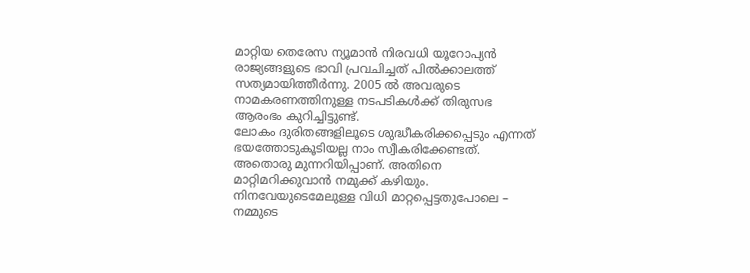മാറ്റിയ തെരേസ ന്യൂമാൻ നിരവധി യൂറോപ്യൻ രാജ്യങ്ങളുടെ ഭാവി പ്രവചിച്ചത് പിൽക്കാലത്ത് സത്യമായിത്തീർന്നു. 2005 ൽ അവരുടെ നാമകരണത്തിനുള്ള നടപടികൾക്ക് തിരുസഭ ആരംഭം കുറിച്ചിട്ടുണ്ട്.
ലോകം ദുരിതങ്ങളിലൂടെ ശുദ്ധീകരിക്കപ്പെടും എന്നത് ഭയത്തോടുകൂടിയല്ല നാം സ്വീകരിക്കേണ്ടത്. അതൊരു മുന്നറിയിപ്പാണ്. അതിനെ മാറ്റിമറിക്കുവാൻ നമുക്ക് കഴിയും. നിനവേയുടെമേലുള്ള വിധി മാറ്റപ്പെട്ടതുപോലെ – നമ്മുടെ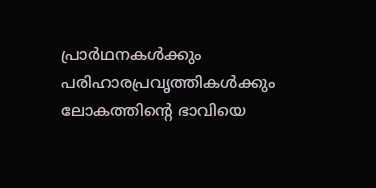പ്രാർഥനകൾക്കും പരിഹാരപ്രവൃത്തികൾക്കും ലോകത്തിന്റെ ഭാവിയെ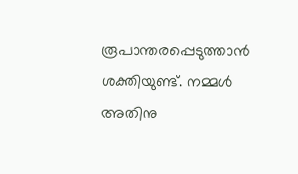രൂപാന്തരപ്പെടുത്താൻ ശക്തിയുണ്ട്. നമ്മൾ അതിനു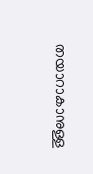തയാറാകാനുള്ള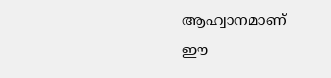ആഹ്വാനമാണ്
ഈ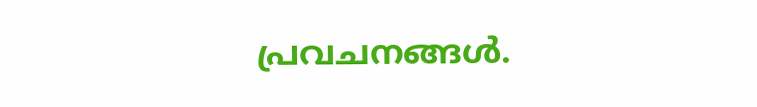പ്രവചനങ്ങൾ.